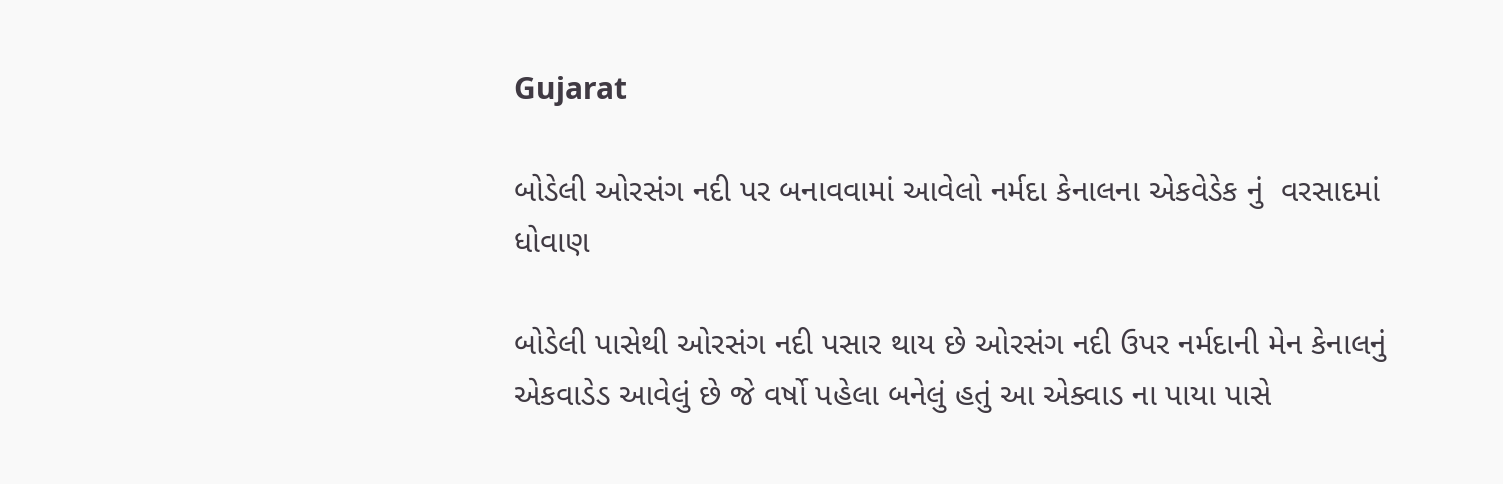Gujarat

બોડેલી ઓરસંગ નદી પર બનાવવામાં આવેલો નર્મદા કેનાલના એકવેડેક નું  વરસાદમાં  ધોવાણ

બોડેલી પાસેથી ઓરસંગ નદી પસાર થાય છે ઓરસંગ નદી ઉપર નર્મદાની મેન કેનાલનું એકવાડેડ આવેલું છે જે વર્ષો પહેલા બનેલું હતું આ એક્વાડ ના પાયા પાસે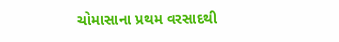ચોમાસાના પ્રથમ વરસાદથી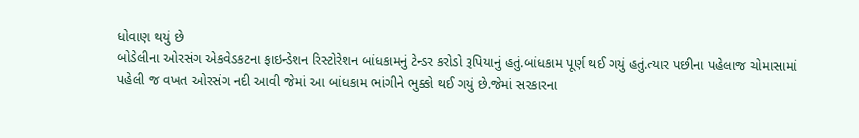ધોવાણ થયું છે
બોડેલીના ઓરસંગ એકવેડકટના ફાઇન્ડેશન રિસ્ટોરેશન બાંધકામનું ટેન્ડર કરોડો રૂપિયાનું હતું.બાંધકામ પૂર્ણ થઈ ગયું હતું.ત્યાર પછીના પહેલાજ ચોમાસામાં પહેલી જ વખત ઓરસંગ નદી આવી જેમાં આ બાંધકામ ભાંગીને ભુક્કો થઈ ગયું છે.જેમાં સરકારના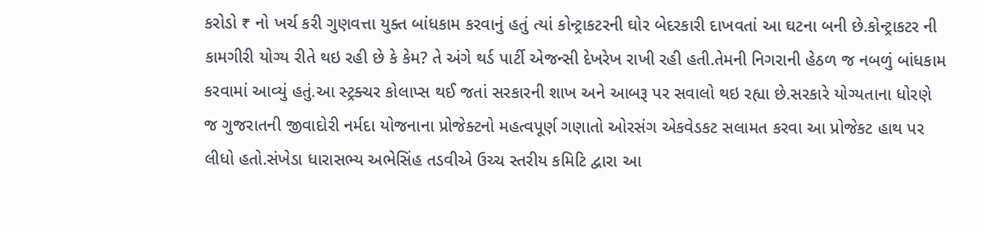કરોડો ₹ નો ખર્ચ કરી ગુણવત્તા યુક્ત બાંધકામ કરવાનું હતું ત્યાં કોન્ટ્રાકટરની ઘોર બેદરકારી દાખવતાં આ ઘટના બની છે.કોન્ટ્રાકટર ની કામગીરી યોગ્ય રીતે થઇ રહી છે કે કેમ? તે અંગે થર્ડ પાર્ટી એજન્સી દેખરેખ રાખી રહી હતી.તેમની નિગરાની હેઠળ જ નબળું બાંધકામ કરવામાં આવ્યું હતું.આ સ્ટ્રક્ચર કોલાપ્સ થઈ જતાં સરકારની શાખ અને આબરૂ પર સવાલો થઇ રહ્યા છે.સરકારે યોગ્યતાના ધોરણે જ ગુજરાતની જીવાદોરી નર્મદા યોજનાના પ્રોજેક્ટનો મહત્વપૂર્ણ ગણાતો ઓરસંગ એકવેડકટ સલામત કરવા આ પ્રોજેકટ હાથ પર લીધો હતો.સંખેડા ધારાસભ્ય અભેસિંહ તડવીએ ઉચ્ચ સ્તરીય કમિટિ દ્વારા આ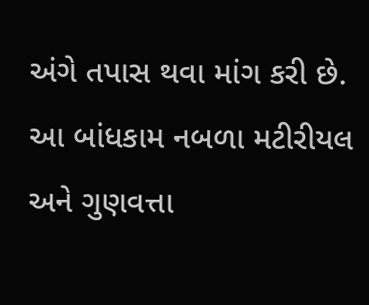અંગે તપાસ થવા માંગ કરી છે. આ બાંધકામ નબળા મટીરીયલ અને ગુણવત્તા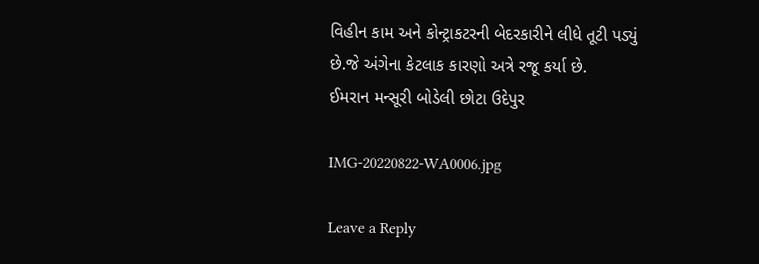વિહીન કામ અને કોન્ટ્રાકટરની બેદરકારીને લીધે તૂટી પડ્યું છે.જે અંગેના કેટલાક કારણો અત્રે રજૂ કર્યા છે.
ઈમરાન મન્સૂરી બોડેલી છોટા ઉદેપુર

IMG-20220822-WA0006.jpg

Leave a Reply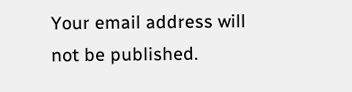Your email address will not be published.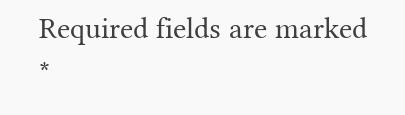Required fields are marked *